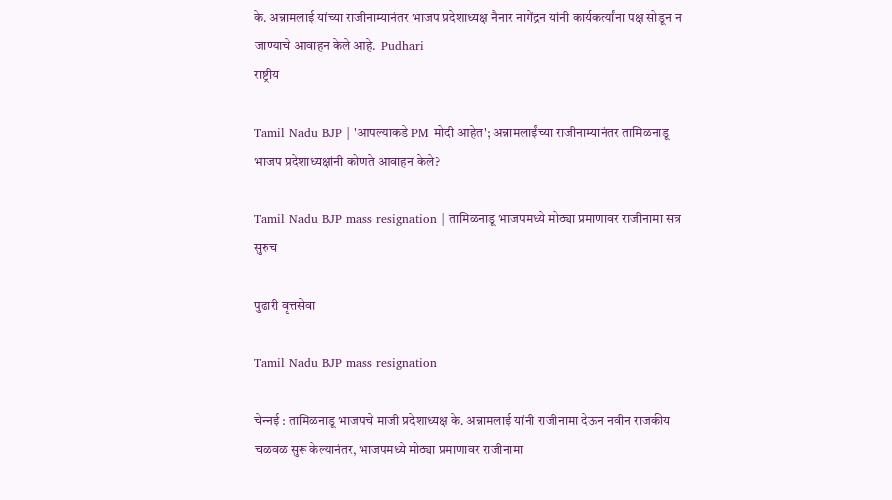के. अन्नामलाई यांच्‍या राजीनाम्‍यानंतर भाजप प्रदेशाध्यक्ष नैनार नागेंद्रन यांनी कार्यकर्त्यांना पक्ष सोडून न जाण्याचे आवाहन केले आहे.  Pudhari
राष्ट्रीय

Tamil Nadu BJP | 'आपल्याकडे PM मोदी आहेत'; अन्नामलाईंच्या राजीनाम्‍यानंतर तामिळनाडू भाजप प्रदेशाध्यक्षांनी कोणते आवाहन केले?

Tamil Nadu BJP mass resignation | तामिळनाडू भाजपमध्‍ये मोठ्या प्रमाणावर राजीनामा सत्र सुरुच

पुढारी वृत्तसेवा

Tamil Nadu BJP mass resignation

चेन्‍नई : तामिळनाडू भाजपचे माजी प्रदेशाध्यक्ष के. अन्नामलाई यांनी राजीनामा देऊन नवीन राजकीय चळवळ सुरू केल्यानंतर, भाजपमध्ये मोठ्या प्रमाणावर राजीनामा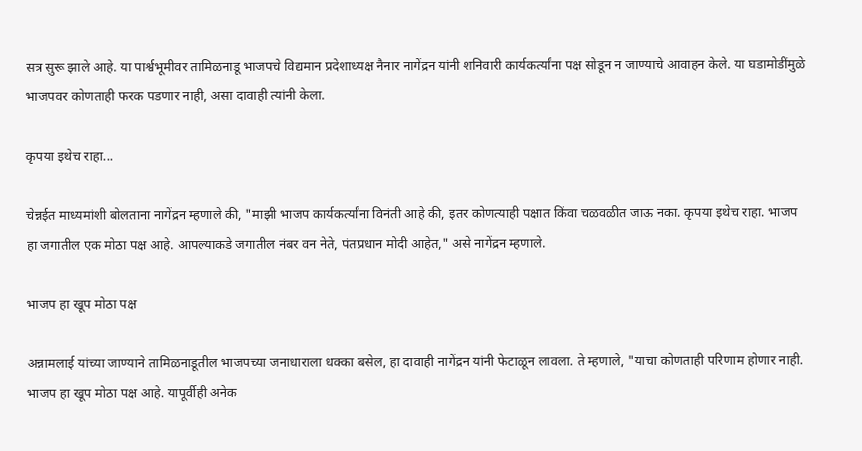सत्र सुरू झाले आहे. या पार्श्वभूमीवर तामिळनाडू भाजपचे विद्यमान प्रदेशाध्यक्ष नैनार नागेंद्रन यांनी शनिवारी कार्यकर्त्यांना पक्ष सोडून न जाण्याचे आवाहन केले. या घडामोडींमुळे भाजपवर कोणताही फरक पडणार नाही, असा दावाही त्यांनी केला.

कृपया इथेच राहा...

चेन्नईत माध्‍यमांशी बोलताना नागेंद्रन म्‍हणाले की, "माझी भाजप कार्यकर्त्यांना विनंती आहे की, इतर कोणत्याही पक्षात किंवा चळवळीत जाऊ नका. कृपया इथेच राहा. भाजप हा जगातील एक मोठा पक्ष आहे. आपल्याकडे जगातील नंबर वन नेते, पंतप्रधान मोदी आहेत," असे नागेंद्रन म्हणाले.

भाजप हा खूप मोठा पक्ष

अन्नामलाई यांच्या जाण्याने तामिळनाडूतील भाजपच्या जनाधाराला धक्का बसेल, हा दावाही नागेंद्रन यांनी फेटाळून लावला. ते म्हणाले, "याचा कोणताही परिणाम होणार नाही. भाजप हा खूप मोठा पक्ष आहे. यापूर्वीही अनेक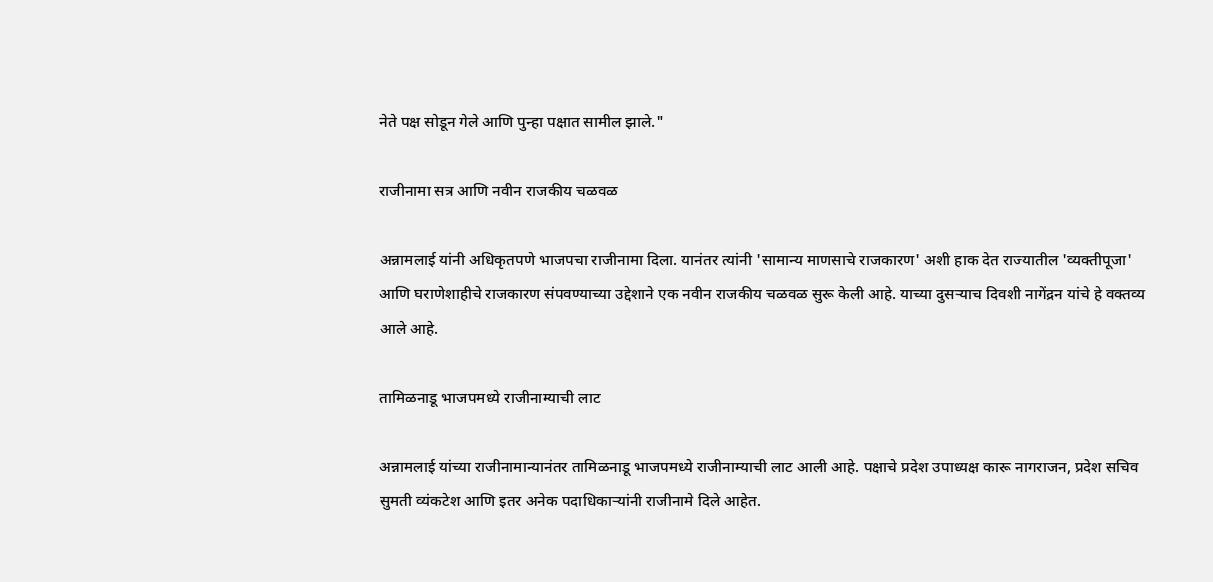नेते पक्ष सोडून गेले आणि पुन्हा पक्षात सामील झाले."

राजीनामा सत्र आणि नवीन राजकीय चळवळ

अन्नामलाई यांनी अधिकृतपणे भाजपचा राजीनामा दिला. यानंतर त्‍यांनी 'सामान्य माणसाचे राजकारण' अशी हाक देत राज्यातील 'व्यक्तीपूजा' आणि घराणेशाहीचे राजकारण संपवण्याच्या उद्देशाने एक नवीन राजकीय चळवळ सुरू केली आहे. याच्या दुसऱ्याच दिवशी नागेंद्रन यांचे हे वक्तव्य आले आहे.

तामिळनाडू भाजपमध्ये राजीनाम्याची लाट

अन्नामलाई यांच्या राजीनामान्‍यानंतर तामिळनाडू भाजपमध्ये राजीनाम्याची लाट आली आहे. पक्षाचे प्रदेश उपाध्यक्ष कारू नागराजन, प्रदेश सचिव सुमती व्यंकटेश आणि इतर अनेक पदाधिकाऱ्यांनी राजीनामे दिले आहेत.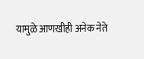यामुळे आणखीही अनेक नेते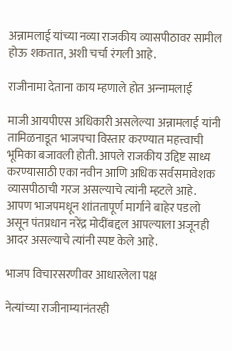अन्नामलाई यांच्या नव्या राजकीय व्यासपीठावर सामील होऊ शकतात, अशी चर्चा रंगली आहे.

राजीनामा देताना काय म्‍हणाले होत अन्‍नामलाई

माजी आयपीएस अधिकारी असलेल्या अन्नामलाई यांनी तामिळनाडूत भाजपचा विस्तार करण्यात महत्त्वाची भूमिका बजावली होती. आपले राजकीय उद्दिष्ट साध्य करण्यासाठी एका नवीन आणि अधिक सर्वसमावेशक व्यासपीठाची गरज असल्याचे त्यांनी म्हटले आहे. आपण भाजपमधून शांततापूर्ण मार्गाने बाहेर पडलो असून पंतप्रधान नरेंद्र मोदींबद्दल आपल्याला अजूनही आदर असल्याचे त्यांनी स्पष्ट केले आहे.

भाजप विचारसरणीवर आधारलेला पक्ष

नेत्यांच्या राजीनाम्यानंतरही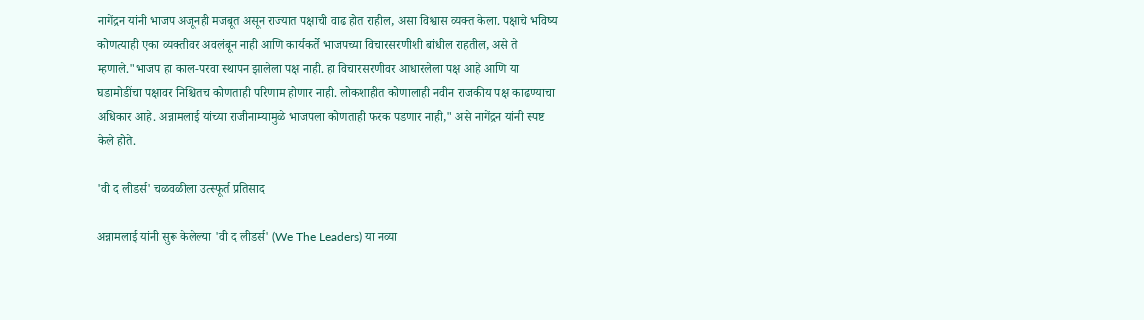नागेंद्रन यांनी भाजप अजूनही मजबूत असून राज्यात पक्षाची वाढ होत राहील, असा विश्वास व्यक्त केला. पक्षाचे भविष्य कोणत्याही एका व्यक्तीवर अवलंबून नाही आणि कार्यकर्ते भाजपच्या विचारसरणीशी बांधील राहतील, असे ते म्हणाले."भाजप हा काल-परवा स्थापन झालेला पक्ष नाही. हा विचारसरणीवर आधारलेला पक्ष आहे आणि या घडामोडींचा पक्षावर निश्चितच कोणताही परिणाम होणार नाही. लोकशाहीत कोणालाही नवीन राजकीय पक्ष काढण्याचा अधिकार आहे. अन्नामलाई यांच्या राजीनाम्यामुळे भाजपला कोणताही फरक पडणार नाही," असे नागेंद्रन यांनी स्पष्ट केले होते.

'वी द लीडर्स' चळवळीला उत्‍स्‍फूर्त प्रतिसाद

अन्नामलाई यांनी सुरू केलेल्या 'वी द लीडर्स' (We The Leaders) या नव्या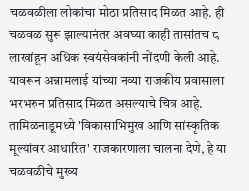चळवळीला लोकांचा मोठा प्रतिसाद मिळत आहे. ही चळवळ सुरू झाल्यानंतर अवघ्या काही तासांतच ८ लाखांहून अधिक स्वयंसेवकांनी नोंदणी केली आहे. यावरून अन्नामलाई यांच्या नव्या राजकीय प्रवासाला भरभरुन प्रतिसाद मिळत असल्‍याचे चित्र आहे. तामिळनाडूमध्ये 'विकासाभिमुख आणि सांस्कृतिक मूल्यांवर आधारित' राजकारणाला चालना देणे, हे या चळवळीचे मुख्य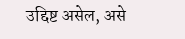उद्दिष्ट असेल, असे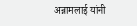अन्नामलाई यांनी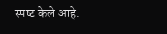स्‍पष्‍ट केले आहे.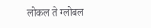लोकल ते ग्लोबल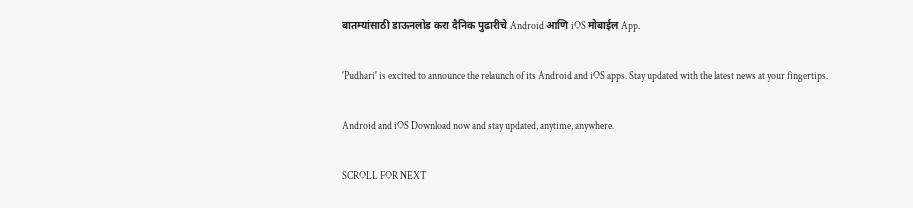बातम्यांसाठी डाऊनलोड करा दैनिक पुढारीचे Android आणि iOS मोबाईल App.

'Pudhari' is excited to announce the relaunch of its Android and iOS apps. Stay updated with the latest news at your fingertips.

Android and iOS Download now and stay updated, anytime, anywhere.

SCROLL FOR NEXT